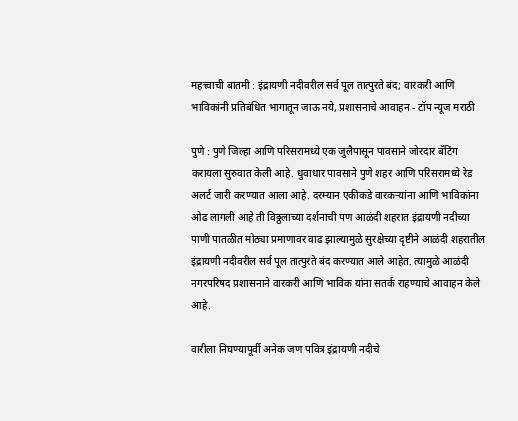महत्त्वाची बातमी : इंद्रायणी नदीवरील सर्व पूल तात्पुरते बंद; वारकरी आणि भाविकांनी प्रतिबंधित भागातून जाऊ नये, प्रशासनाचे आवाहन - टॉप न्यूज मराठी

पुणे : पुणे जिल्हा आणि परिसरामध्ये एक जुलैपासून पावसाने जोरदार बॅटिंग करायला सुरुवात केली आहे. धुवाधार पावसाने पुणे शहर आणि परिसरामध्ये रेड अलर्ट जारी करण्यात आला आहे. दरम्यान एकीकडे वारकऱ्यांना आणि भाविकांना ओढ लागली आहे ती विठ्ठलाच्या दर्शनाची पण आळंदी शहरात इंद्रायणी नदीच्या पाणी पातळीत मोठ्या प्रमाणावर वाढ झाल्यामुळे सुरक्षेच्या दृष्टीने आळंदी शहरातील इंद्रायणी नदीवरील सर्व पूल तात्पुरते बंद करण्यात आले आहेत. त्यामुळे आळंदी नगरपरिषद प्रशासनाने वारकरी आणि भाविक यांना सतर्क राहण्याचे आवाहन केले आहे.

वारीला निघण्यापूर्वी अनेक जण पवित्र इंद्रायणी नदीचे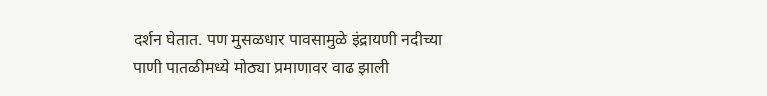दर्शन घेतात. पण मुसळधार पावसामुळे इंद्रायणी नदीच्या पाणी पातळीमध्ये मोठ्या प्रमाणावर वाढ झाली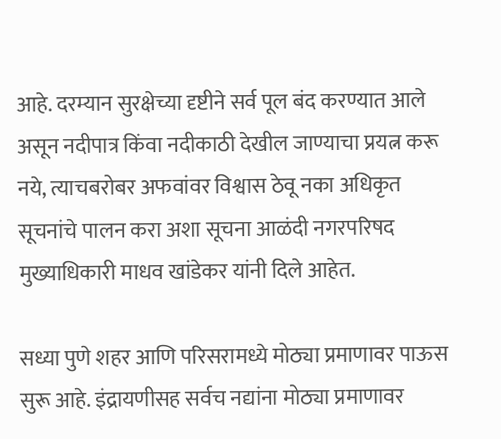आहे. दरम्यान सुरक्षेच्या दृष्टीने सर्व पूल बंद करण्यात आले असून नदीपात्र किंवा नदीकाठी देखील जाण्याचा प्रयत्न करू नये, त्याचबरोबर अफवांवर विश्वास ठेवू नका अधिकृत सूचनांचे पालन करा अशा सूचना आळंदी नगरपरिषद मुख्याधिकारी माधव खांडेकर यांनी दिले आहेत.

सध्या पुणे शहर आणि परिसरामध्ये मोठ्या प्रमाणावर पाऊस सुरू आहे. इंद्रायणीसह सर्वच नद्यांना मोठ्या प्रमाणावर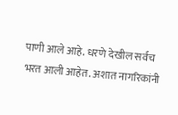पाणी आले आहे. धरणे देखील सर्वच भरत आली आहेत. अशात नागरिकांनी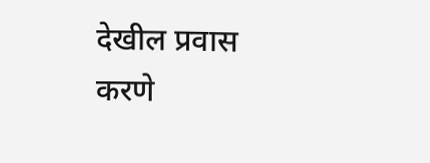देखील प्रवास करणे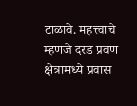टाळावे. महत्त्वाचे म्हणजे दरड प्रवण क्षेत्रामध्ये प्रवास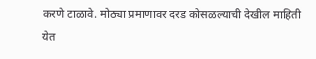करणे टाळावे. मोठ्या प्रमाणावर दरड कोसळल्याची देखील माहिती येत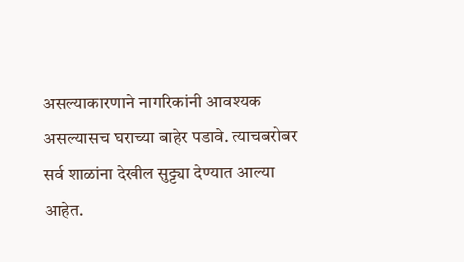असल्याकारणाने नागरिकांनी आवश्यक असल्यासच घराच्या बाहेर पडावे. त्याचबरोबर सर्व शाळांना देखील सुट्ट्या देण्यात आल्या आहेत.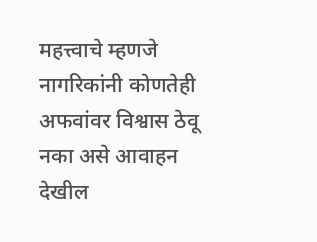महत्त्वाचे म्हणजे नागरिकांनी कोणतेही अफवांवर विश्वास ठेवू नका असे आवाहन देखील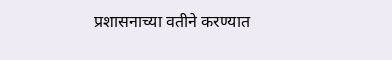प्रशासनाच्या वतीने करण्यात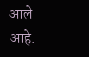आले आहे.